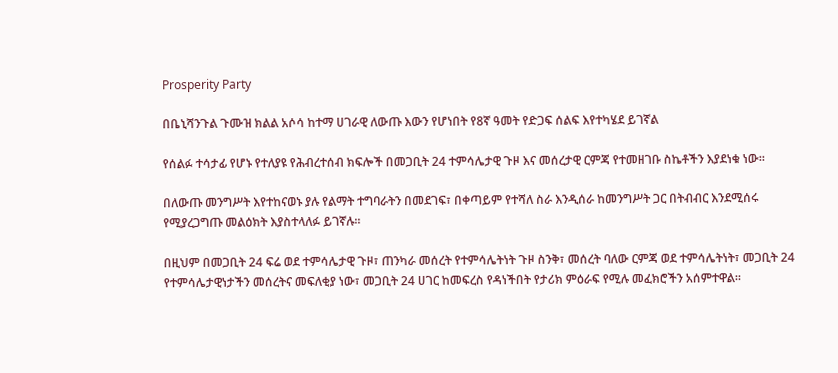Prosperity Party

በቤኒሻንጉል ጉሙዝ ክልል አሶሳ ከተማ ሀገራዊ ለውጡ እውን የሆነበት የ8ኛ ዓመት የድጋፍ ሰልፍ እየተካሄደ ይገኛል

የሰልፉ ተሳታፊ የሆኑ የተለያዩ የሕብረተሰብ ክፍሎች በመጋቢት 24 ተምሳሌታዊ ጉዞ እና መሰረታዊ ርምጃ የተመዘገቡ ስኬቶችን እያደነቁ ነው።

በለውጡ መንግሥት እየተከናወኑ ያሉ የልማት ተግባራትን በመደገፍ፣ በቀጣይም የተሻለ ስራ እንዲሰራ ከመንግሥት ጋር በትብብር እንደሚሰሩ የሚያረጋግጡ መልዕክት እያስተላለፉ ይገኛሉ።

በዚህም በመጋቢት 24 ፍሬ ወደ ተምሳሌታዊ ጉዞ፣ ጠንካራ መሰረት የተምሳሌትነት ጉዞ ስንቅ፣ መሰረት ባለው ርምጃ ወደ ተምሳሌትነት፣ መጋቢት 24 የተምሳሌታዊነታችን መሰረትና መፍለቂያ ነው፣ መጋቢት 24 ሀገር ከመፍረስ የዳነችበት የታሪክ ምዕራፍ የሚሉ መፈክሮችን አሰምተዋል።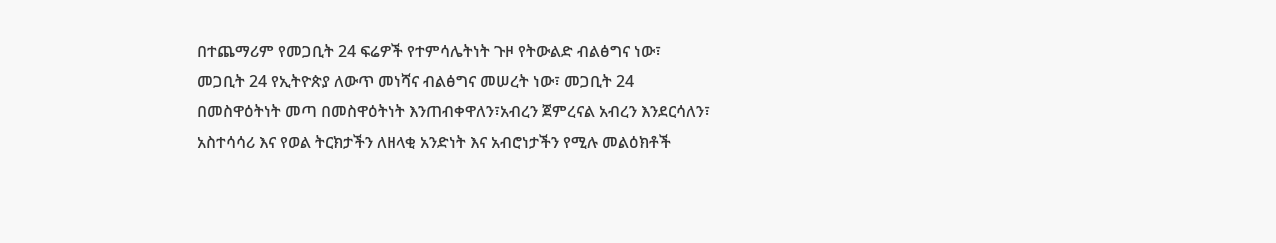በተጨማሪም የመጋቢት 24 ፍሬዎች የተምሳሌትነት ጉዞ የትውልድ ብልፅግና ነው፣ መጋቢት 24 የኢትዮጵያ ለውጥ መነሻና ብልፅግና መሠረት ነው፣ መጋቢት 24 በመስዋዕትነት መጣ በመስዋዕትነት እንጠብቀዋለን፣አብረን ጀምረናል አብረን እንደርሳለን፣ አስተሳሳሪ እና የወል ትርክታችን ለዘላቂ አንድነት እና አብሮነታችን የሚሉ መልዕክቶች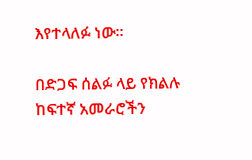እየተላለፉ ነው።

በድጋፍ ሰልፉ ላይ የክልሉ ከፍተኛ አመራሮችን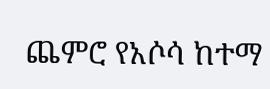ጨምሮ የአሶሳ ከተማ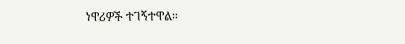ነዋሪዎች ተገኝተዋል።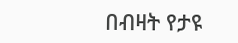በብዛት የታዩ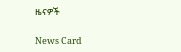ዜናዎች

News Card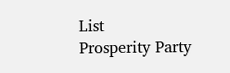List
Prosperity Party